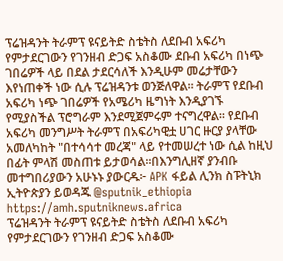ፕሬዝዳንት ትራምፕ ዩናይትድ ስቴትስ ለደቡብ አፍሪካ የምታደርገውን የገንዘብ ድጋፍ አስቆሙ ደቡብ አፍሪካ በነጭ ገበሬዎች ላይ በደል ታደርሳለች እንዲሁም መሬታቸውን እየነጠቀች ነው ሲሉ ፕሬዝዳንቱ ወንጅለዋል። ትራምፕ የደቡብ አፍሪካ ነጭ ገበሬዎች የአሜሪካ ዜግነት እንዲያገኙ የሚያስችል ፕሮግራም እንደሚጀምሩም ተናግረዋል። የደቡብ አፍሪካ መንግሥት ትራምፕ በአፍሪካዊቷ ሀገር ዙርያ ያላቸው አመለካከት "በተሳሳተ መረጃ" ላይ የተመሠረተ ነው ሲል ከዚህ በፊት ምላሽ መስጠቱ ይታወሳል።በእንግሊዘኛ ያንብቡ መተግበሪያውን አሁኑኑ ያውርዱ፦ APK ፋይል ሊንክ ስፑትኒክ ኢትዮጵያን ይወዳጁ @sputnik_ethiopia
https://amh.sputniknews.africa
ፕሬዝዳንት ትራምፕ ዩናይትድ ስቴትስ ለደቡብ አፍሪካ የምታደርገውን የገንዘብ ድጋፍ አስቆሙ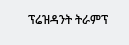ፕሬዝዳንት ትራምፕ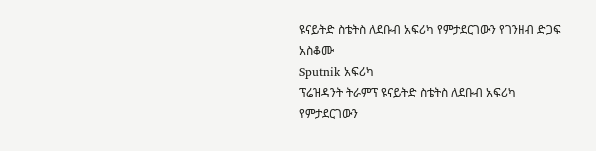ዩናይትድ ስቴትስ ለደቡብ አፍሪካ የምታደርገውን የገንዘብ ድጋፍ አስቆሙ
Sputnik አፍሪካ
ፕሬዝዳንት ትራምፕ ዩናይትድ ስቴትስ ለደቡብ አፍሪካ የምታደርገውን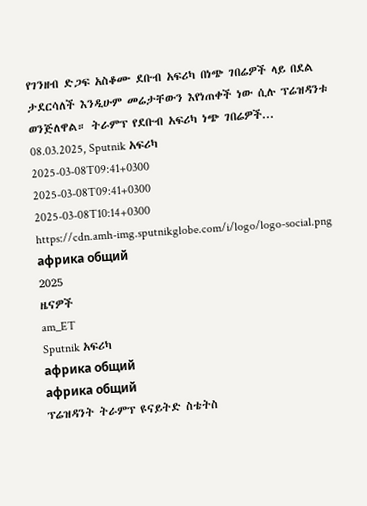የገንዘብ ድጋፍ አስቆሙ ደቡብ አፍሪካ በነጭ ገበሬዎች ላይ በደል ታደርሳለች እንዲሁም መሬታቸውን እየነጠቀች ነው ሲሉ ፕሬዝዳንቱ ወንጅለዋል። ትራምፕ የደቡብ አፍሪካ ነጭ ገበሬዎች... 08.03.2025, Sputnik አፍሪካ
2025-03-08T09:41+0300
2025-03-08T09:41+0300
2025-03-08T10:14+0300
https://cdn.amh-img.sputnikglobe.com/i/logo/logo-social.png
африка общий
2025
ዜናዎች
am_ET
Sputnik አፍሪካ
африка общий
африка общий
ፕሬዝዳንት ትራምፕ ዩናይትድ ስቴትስ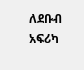ለደቡብ አፍሪካ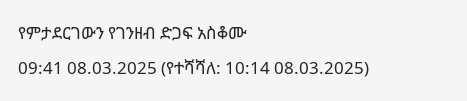የምታደርገውን የገንዘብ ድጋፍ አስቆሙ
09:41 08.03.2025 (የተሻሻለ: 10:14 08.03.2025)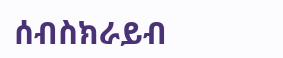ሰብስክራይብ